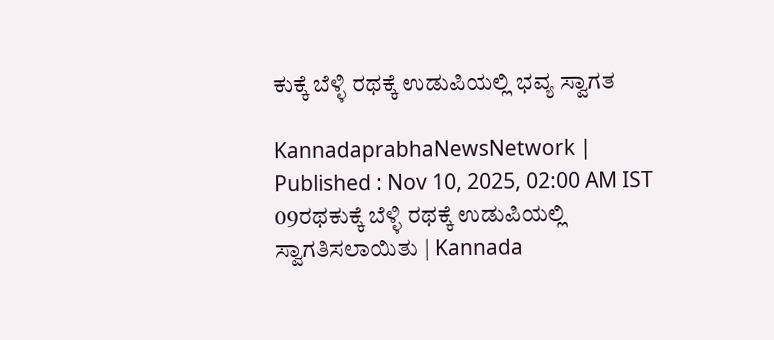ಕುಕ್ಕೆ ಬೆಳ್ಳಿ ರಥಕ್ಕೆ ಉಡುಪಿಯಲ್ಲಿ ಭವ್ಯ ಸ್ವಾಗತ

KannadaprabhaNewsNetwork |
Published : Nov 10, 2025, 02:00 AM IST
09ರಥಕುಕ್ಕೆ ಬೆಳ್ಳಿ ರಥಕ್ಕೆ ಉಡುಪಿಯಲ್ಲಿ ಸ್ವಾಗತಿಸಲಾಯಿತು | Kannada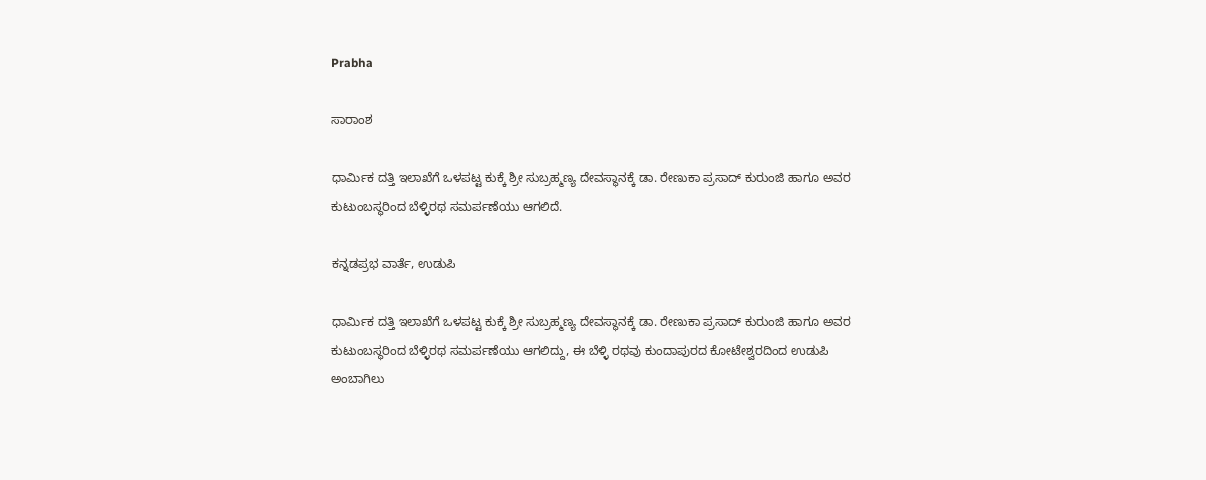Prabha

ಸಾರಾಂಶ

ಧಾರ್ಮಿಕ ದತ್ತಿ ಇಲಾಖೆಗೆ ಒಳಪಟ್ಟ ಕುಕ್ಕೆ ಶ್ರೀ ಸುಬ್ರಹ್ಮಣ್ಯ ದೇವಸ್ಥಾನಕ್ಕೆ ಡಾ. ರೇಣುಕಾ ಪ್ರಸಾದ್ ಕುರುಂಜಿ ಹಾಗೂ ಅವರ ಕುಟುಂಬಸ್ಥರಿಂದ ಬೆಳ್ಳಿರಥ ಸಮರ್ಪಣೆಯು ಆಗಲಿದೆ.

ಕನ್ನಡಪ್ರಭ ವಾರ್ತೆ, ಉಡುಪಿ

ಧಾರ್ಮಿಕ ದತ್ತಿ ಇಲಾಖೆಗೆ ಒಳಪಟ್ಟ ಕುಕ್ಕೆ ಶ್ರೀ ಸುಬ್ರಹ್ಮಣ್ಯ ದೇವಸ್ಥಾನಕ್ಕೆ ಡಾ. ರೇಣುಕಾ ಪ್ರಸಾದ್ ಕುರುಂಜಿ ಹಾಗೂ ಅವರ ಕುಟುಂಬಸ್ಥರಿಂದ ಬೆಳ್ಳಿರಥ ಸಮರ್ಪಣೆಯು ಆಗಲಿದ್ದು, ಈ ಬೆಳ್ಳಿ ರಥವು ಕುಂದಾಪುರದ ಕೋಟೇಶ್ವರದಿಂದ ಉಡುಪಿ ಅಂಬಾಗಿಲು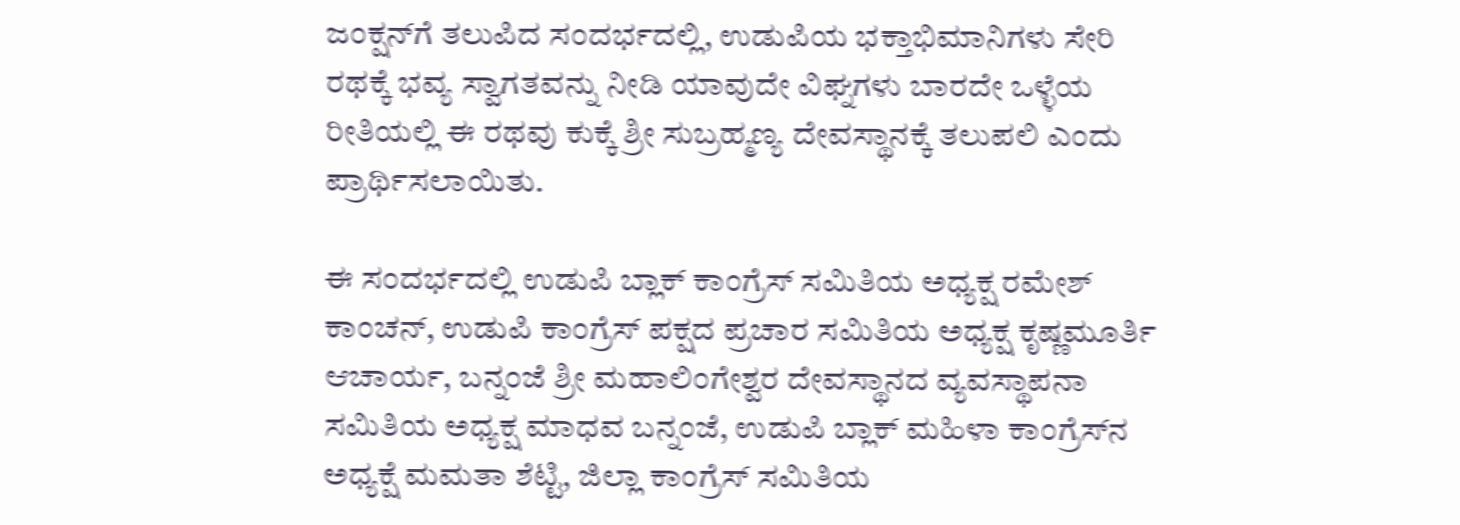ಜಂಕ್ಷನ್‌ಗೆ ತಲುಪಿದ ಸಂದರ್ಭದಲ್ಲಿ, ಉಡುಪಿಯ ಭಕ್ತಾಭಿಮಾನಿಗಳು ಸೇರಿ ರಥಕ್ಕೆ ಭವ್ಯ ಸ್ವಾಗತವನ್ನು ನೀಡಿ ಯಾವುದೇ ವಿಘ್ನಗಳು ಬಾರದೇ ಒಳ್ಳೆಯ ರೀತಿಯಲ್ಲಿ ಈ ರಥವು ಕುಕ್ಕೆ ಶ್ರೀ ಸುಬ್ರಹ್ಮಣ್ಯ ದೇವಸ್ಥಾನಕ್ಕೆ ತಲುಪಲಿ ಎಂದು ಪ್ರಾರ್ಥಿಸಲಾಯಿತು.

ಈ ಸಂದರ್ಭದಲ್ಲಿ ಉಡುಪಿ ಬ್ಲಾಕ್ ಕಾಂಗ್ರೆಸ್ ಸಮಿತಿಯ ಅಧ್ಯಕ್ಷ ರಮೇಶ್ ಕಾಂಚನ್, ಉಡುಪಿ ಕಾಂಗ್ರೆಸ್ ಪಕ್ಷದ ಪ್ರಚಾರ ಸಮಿತಿಯ ಅಧ್ಯಕ್ಷ ಕೃಷ್ಣಮೂರ್ತಿ ಆಚಾರ್ಯ, ಬನ್ನಂಜೆ ಶ್ರೀ ಮಹಾಲಿಂಗೇಶ್ವರ ದೇವಸ್ಥಾನದ ವ್ಯವಸ್ಥಾಪನಾ ಸಮಿತಿಯ ಅಧ್ಯಕ್ಷ ಮಾಧವ ಬನ್ನಂಜೆ, ಉಡುಪಿ ಬ್ಲಾಕ್ ಮಹಿಳಾ ಕಾಂಗ್ರೆಸ್‌ನ ಅಧ್ಯಕ್ಷೆ ಮಮತಾ ಶೆಟ್ಟಿ, ಜಿಲ್ಲಾ ಕಾಂಗ್ರೆಸ್ ಸಮಿತಿಯ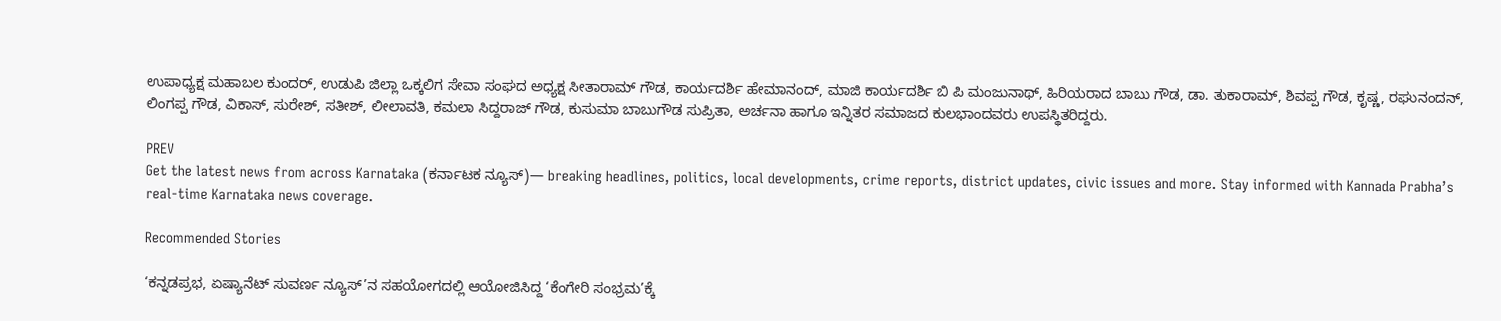ಉಪಾಧ್ಯಕ್ಷ ಮಹಾಬಲ ಕುಂದರ್, ಉಡುಪಿ ಜಿಲ್ಲಾ ಒಕ್ಕಲಿಗ‌ ಸೇವಾ ಸಂಘದ ಅಧ್ಯಕ್ಷ ಸೀತಾರಾಮ್ ಗೌಡ, ಕಾರ್ಯದರ್ಶಿ ಹೇಮಾನಂದ್, ಮಾಜಿ ಕಾರ್ಯದರ್ಶಿ ಬಿ ಪಿ ಮಂಜುನಾಥ್, ಹಿರಿಯರಾದ ಬಾಬು ಗೌಡ, ಡಾ. ತುಕಾರಾಮ್, ಶಿವಪ್ಪ ಗೌಡ, ಕೃಷ್ಣ, ರಘುನಂದನ್, ಲಿಂಗಪ್ಪ ಗೌಡ, ವಿಕಾಸ್, ಸುರೇಶ್, ಸತೀಶ್, ಲೀಲಾವತಿ, ಕಮಲಾ ಸಿದ್ದರಾಜ್ ಗೌಡ, ಕುಸುಮಾ ಬಾಬುಗೌಡ ಸುಪ್ರಿತಾ, ಅರ್ಚನಾ ಹಾಗೂ ಇನ್ನಿತರ ಸಮಾಜದ ಕುಲಭಾಂದವರು ಉಪಸ್ಥಿತರಿದ್ದರು.

PREV
Get the latest news from across Karnataka (ಕರ್ನಾಟಕ ನ್ಯೂಸ್)— breaking headlines, politics, local developments, crime reports, district updates, civic issues and more. Stay informed with Kannada Prabha’s real‑time Karnataka news coverage.

Recommended Stories

‘ಕನ್ನಡಪ್ರಭ, ಏಷ್ಯಾನೆಟ್‌ ಸುವರ್ಣ ನ್ಯೂಸ್‌’ನ ಸಹಯೋಗದಲ್ಲಿ ಆಯೋಜಿಸಿದ್ದ ‘ಕೆಂಗೇರಿ ಸಂಭ್ರಮ’ಕ್ಕೆ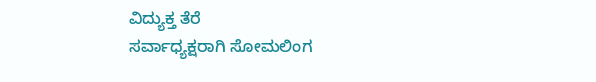ವಿದ್ಯುಕ್ತ ತೆರೆ
ಸರ್ವಾಧ್ಯಕ್ಷರಾಗಿ ಸೋಮಲಿಂಗ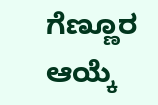ಗೆಣ್ಣೂರ ಆಯ್ಕೆ